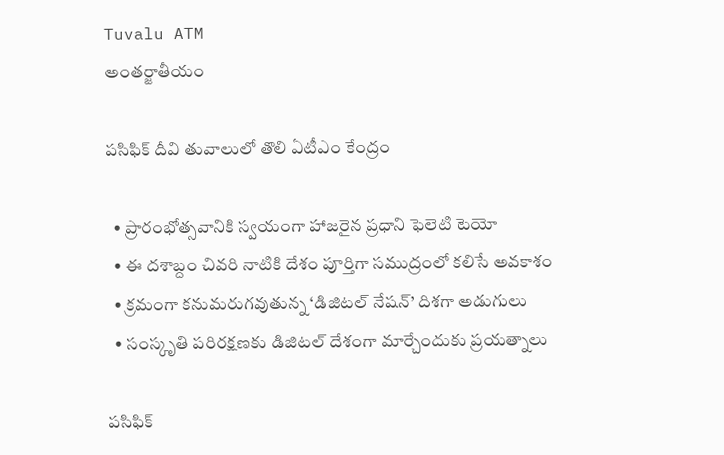Tuvalu ATM
అంతర్జాతీయం

పసిఫిక్ దీవి తువాలులో తొలి ఏటీఎం కేంద్రం

  • ప్రారంభోత్సవానికి స్వయంగా హాజరైన ప్రధాని ఫెలెటి టెయో
  • ఈ దశాబ్దం చివరి నాటికి దేశం పూర్తిగా సముద్రంలో కలిసే అవకాశం
  • క్రమంగా కనుమరుగవుతున్న ‘డిజిటల్ నేషన్’ దిశగా అడుగులు
  • సంస్కృతి పరిరక్షణకు డిజిటల్ దేశంగా మార్చేందుకు ప్రయత్నాలు

పసిఫిక్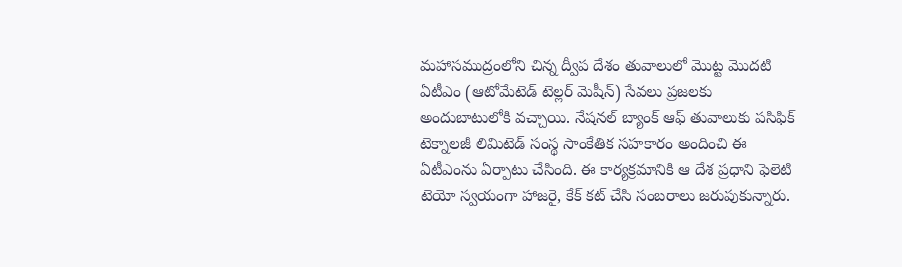మహాసముద్రంలోని చిన్న ద్వీప దేశం తువాలులో మొట్ట మొదటి ఏటీఎం (ఆటోమేటెడ్ టెల్లర్ మెషీన్) సేవలు ప్రజలకు అందుబాటులోకి వచ్చాయి. నేషనల్ బ్యాంక్ ఆఫ్ తువాలుకు పసిఫిక్ టెక్నాలజీ లిమిటెడ్ సంస్థ సాంకేతిక సహకారం అందించి ఈ ఏటీఎంను ఏర్పాటు చేసింది. ఈ కార్యక్రమానికి ఆ దేశ ప్రధాని ఫెలెటి టెయో స్వయంగా హాజరై, కేక్ కట్ చేసి సంబరాలు జరుపుకున్నారు.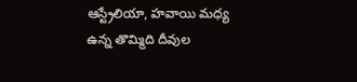ఆస్ట్రేలియా, హవాయి మధ్య ఉన్న తొమ్మిది దీవుల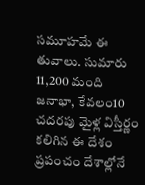సమూహమే ఈ తువాలు. సుమారు 11,200 మంది జనాభా, కేవలం10 చదరపు మైళ్ల విస్తీర్ణం కలిగిన ఈ దేశం ప్రపంచం దేశాల్లోనే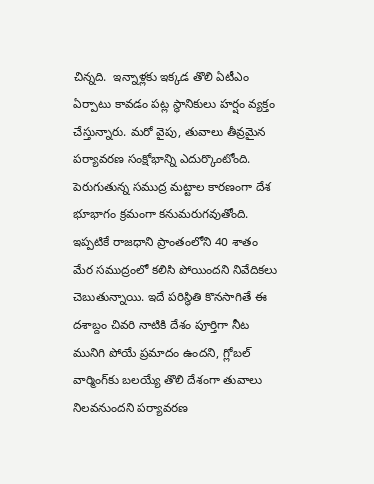చిన్నది.  ఇన్నాళ్లకు ఇక్కడ తొలి ఏటీఎం ఏర్పాటు కావడం పట్ల స్థానికులు హర్షం వ్యక్తం చేస్తున్నారు. మరో వైపు, తువాలు తీవ్రమైన పర్యావరణ సంక్షోభాన్ని ఎదుర్కొంటోంది. పెరుగుతున్న సముద్ర మట్టాల కారణంగా దేశ భూభాగం క్రమంగా కనుమరుగవుతోంది. ఇప్పటికే రాజధాని ప్రాంతంలోని 40 శాతం మేర సముద్రంలో కలిసి పోయిందని నివేదికలు చెబుతున్నాయి. ఇదే పరిస్థితి కొనసాగితే ఈ దశాబ్దం చివరి నాటికి దేశం పూర్తిగా నీట మునిగి పోయే ప్రమాదం ఉందని, గ్లోబల్ వార్మింగ్‌కు బలయ్యే తొలి దేశంగా తువాలు నిలవనుందని పర్యావరణ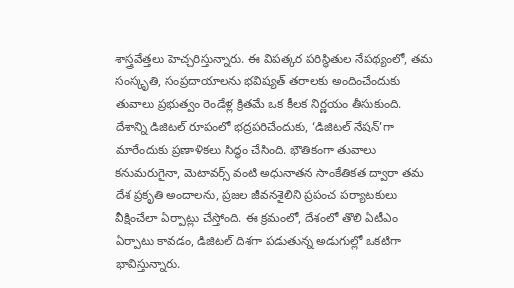శాస్త్రవేత్తలు హెచ్చరిస్తున్నారు. ఈ విపత్కర పరిస్థితుల నేపథ్యంలో, తమ సంస్కృతి, సంప్రదాయాలను భవిష్యత్ తరాలకు అందించేందుకు తువాలు ప్రభుత్వం రెండేళ్ల క్రితమే ఒక కీలక నిర్ణయం తీసుకుంది. దేశాన్ని డిజిటల్ రూపంలో భద్రపరిచేందుకు, ‘డిజిటల్ నేషన్’గా మారేందుకు ప్రణాళికలు సిద్ధం చేసింది. భౌతికంగా తువాలు కనుమరుగైనా, మెటావర్స్ వంటి అధునాతన సాంకేతికత ద్వారా తమ దేశ ప్రకృతి అందాలను, ప్రజల జీవనశైలిని ప్రపంచ పర్యాటకులు వీక్షించేలా ఏర్పాట్లు చేస్తోంది. ఈ క్రమంలో, దేశంలో తొలి ఏటీఎం ఏర్పాటు కావడం, డిజిటల్ దిశగా పడుతున్న అడుగుల్లో ఒకటిగా భావిస్తున్నారు.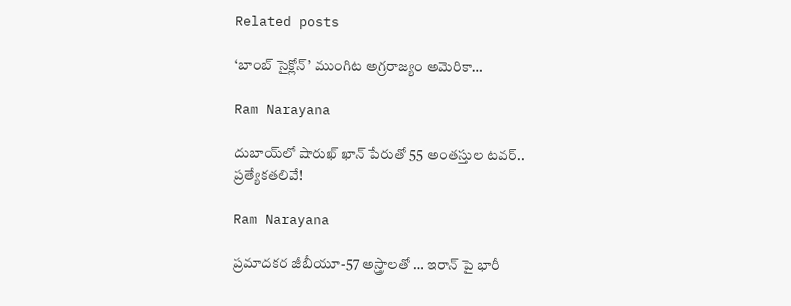Related posts

‘బాంబ్ సైక్లోన్’ ముంగిట అగ్రరాజ్యం అమెరికా…

Ram Narayana

దుబాయ్‌లో షారుఖ్ ఖాన్ పేరుతో 55 అంతస్తుల టవర్.. ప్రత్యేకతలివే!

Ram Narayana

ప్రమాదకర జీబీయూ-57 అస్త్రాలతో … ఇరాన్ పై భారీ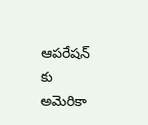ఆపరేషన్ కు అమెరికా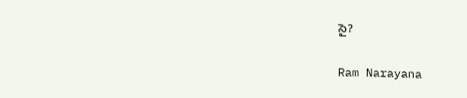సై?

Ram Narayana